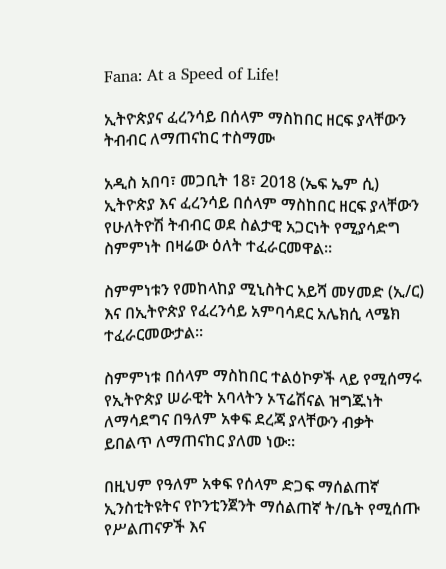Fana: At a Speed of Life!

ኢትዮጵያና ፈረንሳይ በሰላም ማስከበር ዘርፍ ያላቸውን ትብብር ለማጠናከር ተስማሙ

አዲስ አበባ፣ መጋቢት 18፣ 2018 (ኤፍ ኤም ሲ) ኢትዮጵያ እና ፈረንሳይ በሰላም ማስከበር ዘርፍ ያላቸውን የሁለትዮሽ ትብብር ወደ ስልታዊ አጋርነት የሚያሳድግ ስምምነት በዛሬው ዕለት ተፈራርመዋል።

ስምምነቱን የመከላከያ ሚኒስትር አይሻ መሃመድ (ኢ/ር) እና በኢትዮጵያ የፈረንሳይ አምባሳደር አሌክሲ ላሜክ ተፈራርመውታል፡፡

ስምምነቱ በሰላም ማስከበር ተልዕኮዎች ላይ የሚሰማሩ የኢትዮጵያ ሠራዊት አባላትን ኦፕሬሽናል ዝግጁነት ለማሳደግና በዓለም አቀፍ ደረጃ ያላቸውን ብቃት ይበልጥ ለማጠናከር ያለመ ነው።

በዚህም የዓለም አቀፍ የሰላም ድጋፍ ማሰልጠኛ ኢንስቲትዩትና የኮንቲንጀንት ማሰልጠኛ ት/ቤት የሚሰጡ የሥልጠናዎች እና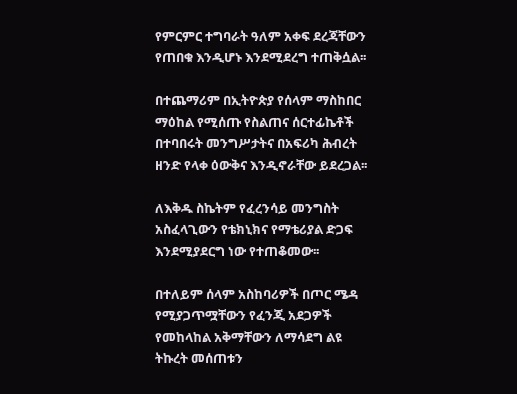የምርምር ተግባራት ዓለም አቀፍ ደረጃቸውን የጠበቁ እንዲሆኑ እንደሚደረግ ተጠቅሷል፡፡

በተጨማሪም በኢትዮጵያ የሰላም ማስከበር ማዕከል የሚሰጡ የስልጠና ሰርተፊኬቶች በተባበሩት መንግሥታትና በአፍሪካ ሕብረት ዘንድ የላቀ ዕውቅና እንዲኖራቸው ይደረጋል፡፡

ለእቅዱ ስኬትም የፈረንሳይ መንግስት አስፈላጊውን የቴክኒክና የማቴሪያል ድጋፍ እንደሚያደርግ ነው የተጠቆመው፡፡

በተለይም ሰላም አስከባሪዎች በጦር ሜዳ የሚያጋጥሟቸውን የፈንጂ አደጋዎች የመከላከል አቅማቸውን ለማሳደግ ልዩ ትኩረት መሰጠቱን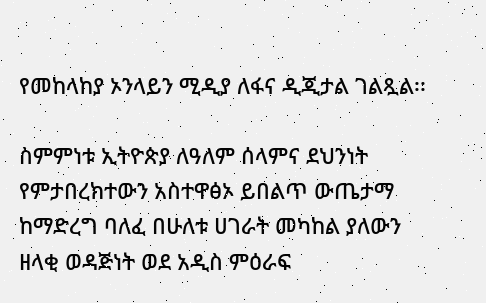የመከላከያ ኦንላይን ሚዲያ ለፋና ዲጂታል ገልጿል፡፡

ስምምነቱ ኢትዮጵያ ለዓለም ሰላምና ደህንነት የምታበረክተውን አስተዋፅኦ ይበልጥ ውጤታማ ከማድረግ ባለፈ በሁለቱ ሀገራት መካከል ያለውን ዘላቂ ወዳጅነት ወደ አዲስ ምዕራፍ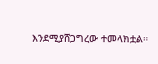እንደሚያሸጋግረው ተመላክቷል።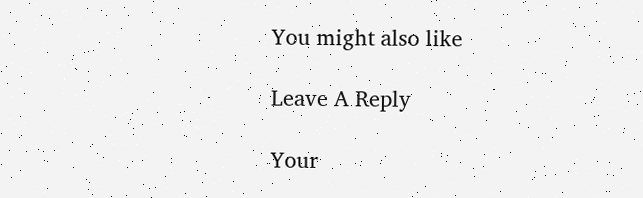You might also like

Leave A Reply

Your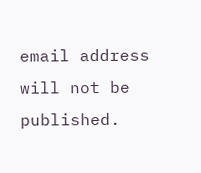email address will not be published.